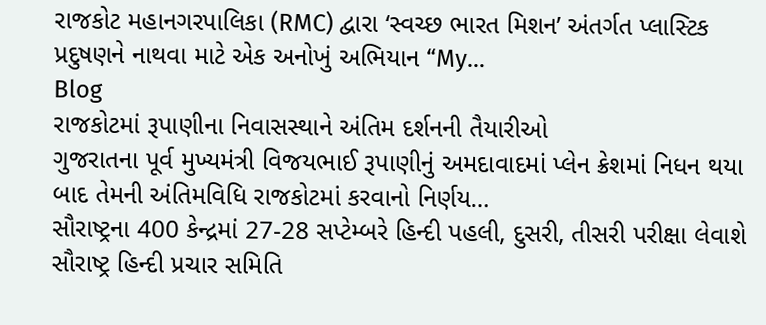રાજકોટ મહાનગરપાલિકા (RMC) દ્વારા ‘સ્વચ્છ ભારત મિશન’ અંતર્ગત પ્લાસ્ટિક પ્રદુષણને નાથવા માટે એક અનોખું અભિયાન “My…
Blog
રાજકોટમાં રૂપાણીના નિવાસસ્થાને અંતિમ દર્શનની તૈયારીઓ
ગુજરાતના પૂર્વ મુખ્યમંત્રી વિજયભાઈ રૂપાણીનું અમદાવાદમાં પ્લેન ક્રેશમાં નિધન થયા બાદ તેમની અંતિમવિધિ રાજકોટમાં કરવાનો નિર્ણય…
સૌરાષ્ટ્રના 400 કેન્દ્રમાં 27-28 સપ્ટેમ્બરે હિન્દી પહલી, દુસરી, તીસરી પરીક્ષા લેવાશે
સૌરાષ્ટ્ર હિન્દી પ્રચાર સમિતિ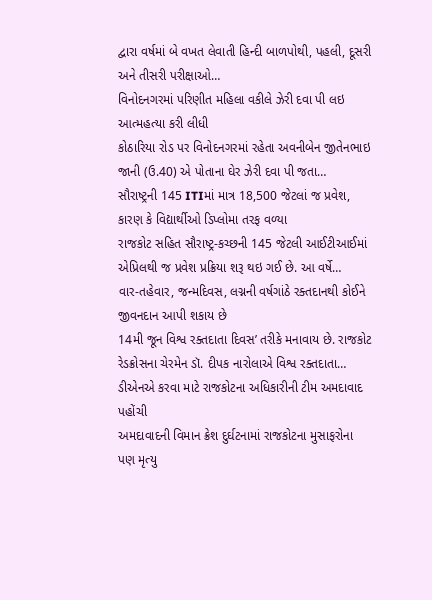દ્વારા વર્ષમાં બે વખત લેવાતી હિન્દી બાળપોથી, પહલી, દૂસરી અને તીસરી પરીક્ષાઓ…
વિનોદનગરમાં પરિણીત મહિલા વકીલે ઝેરી દવા પી લઇ આત્મહત્યા કરી લીધી
કોઠારિયા રોડ પર વિનોદનગરમાં રહેતા અવનીબેન જીતેનભાઇ જાની (ઉ.40) એ પોતાના ઘેર ઝેરી દવા પી જતા…
સૌરાષ્ટ્રની 145 ITIમાં માત્ર 18,500 જેટલાં જ પ્રવેશ, કારણ કે વિદ્યાર્થીઓ ડિપ્લોમા તરફ વળ્યા
રાજકોટ સહિત સૌરાષ્ટ્ર-કચ્છની 145 જેટલી આઈટીઆઈમાં એપ્રિલથી જ પ્રવેશ પ્રક્રિયા શરૂ થઇ ગઈ છે. આ વર્ષે…
વાર-તહેવાર, જન્મદિવસ, લગ્નની વર્ષગાંઠે રક્તદાનથી કોઈને જીવનદાન આપી શકાય છે
14મી જૂન વિશ્વ રક્તદાતા દિવસ’ તરીકે મનાવાય છે. રાજકોટ રેડક્રોસના ચેરમેન ડૉ. દીપક નારોલાએ વિશ્વ રક્તદાતા…
ડીએનએ કરવા માટે રાજકોટના અધિકારીની ટીમ અમદાવાદ પહોંચી
અમદાવાદની વિમાન ક્રેશ દુર્ઘટનામાં રાજકોટના મુસાફરોના પણ મૃત્યુ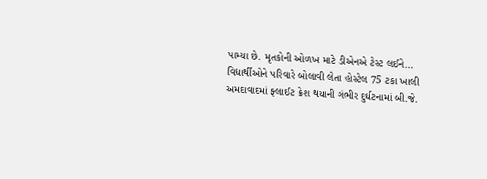પામ્યા છે. મૃતકોની ઓળખ માટે ડીએનએ ટેસ્ટ લઈને…
વિદ્યાર્થીઓને પરિવારે બોલાવી લેતા હોસ્ટેલ 75 ટકા ખાલી
અમદાવાદમાં ફ્લાઈટ ક્રેશ થયાની ગંભીર દુર્ઘટનામાં બી.જે.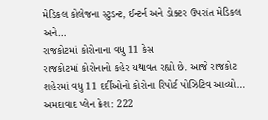મેડિકલ કોલેજના સ્ટુડન્ટ, ઈન્ટર્ન અને ડોક્ટર ઉપરાંત મેડિકલ અને…
રાજકોટમાં કોરોનાના વધુ 11 કેસ
રાજકોટમાં કોરોનાનો કહેર યથાવત રહ્યો છે. આજે રાજકોટ શહેરમાં વધુ 11 દર્દીઓનો કોરોના રિપોર્ટ પોઝિટિવ આવ્યો…
અમદાવાદ પ્લેન ક્રેશ: 222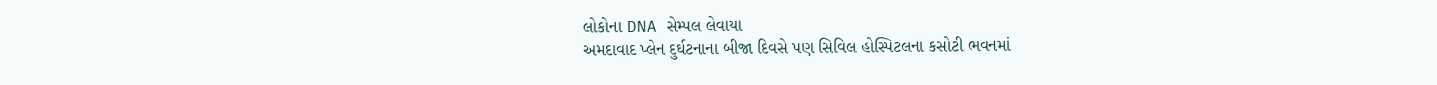લોકોના DNA સેમ્પલ લેવાયા
અમદાવાદ પ્લેન દુર્ઘટનાના બીજા દિવસે પણ સિવિલ હોસ્પિટલના કસોટી ભવનમાં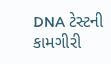DNA ટેસ્ટની કામગીરી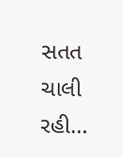સતત ચાલી રહી…